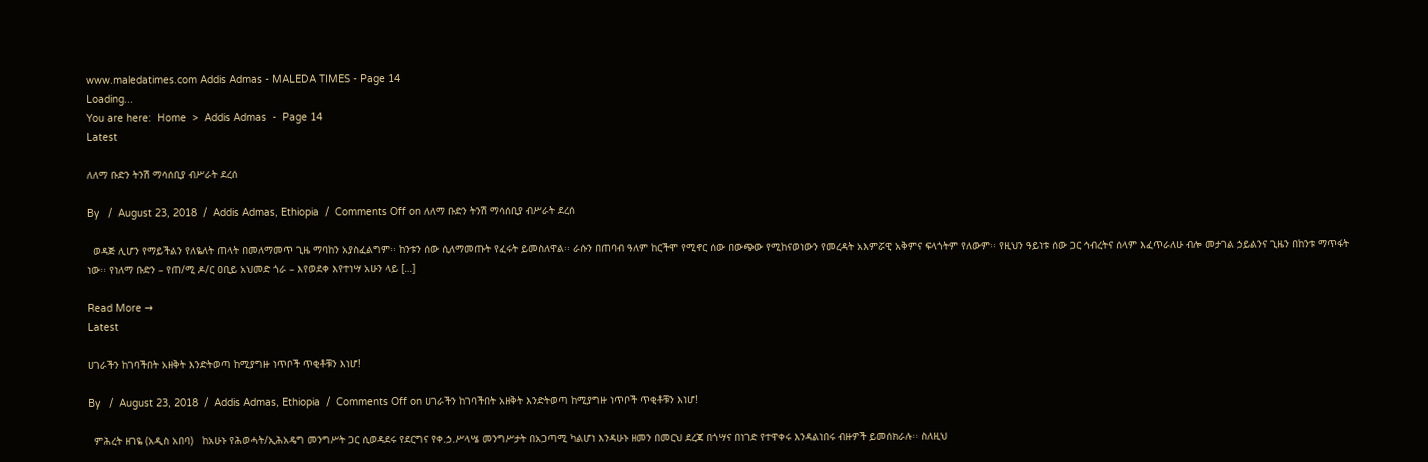www.maledatimes.com Addis Admas - MALEDA TIMES - Page 14
Loading...
You are here:  Home  >  Addis Admas  -  Page 14
Latest

ለለማ ቡድን ትንሽ ማሳሰቢያ ብሥራት ደረሰ

By   /  August 23, 2018  /  Addis Admas, Ethiopia  /  Comments Off on ለለማ ቡድን ትንሽ ማሳሰቢያ ብሥራት ደረሰ

  ወዳጅ ሊሆን የማይችልን የለዬለት ጠላት በመለማመጥ ጊዜ ማባከን አያስፈልግም፡፡ ከንቱን ሰው ሲለማመጡት የፈሩት ይመስለዋል፡፡ ራሱን በጠባብ ዓለም ከርችሞ የሚኖር ሰው በውጭው የሚከናወነውን የመረዳት አእምሯዊ አቅምና ፍላጎትም የለውም፡፡ የዚህን ዓይነቱ ሰው ጋር ኅብረትና ሰላም እፈጥራለሁ ብሎ መታገል ኃይልንና ጊዜን በከንቱ ማጥፋት ነው፡፡ የነለማ ቡድን – የጠ/ሚ ዶ/ር ዐቢይ አህመድ ጎራ – እየወደቀ እየተነሣ አሁን ላይ […]

Read More →
Latest

ሀገራችን ከገባችበት አዘቅት እንድትወጣ ከሚያግዙ ነጥቦች ጥቂቶቹን እነሆ!

By   /  August 23, 2018  /  Addis Admas, Ethiopia  /  Comments Off on ሀገራችን ከገባችበት አዘቅት እንድትወጣ ከሚያግዙ ነጥቦች ጥቂቶቹን እነሆ!

  ምሕረት ዘገዬ (አዲስ አበባ)   ከአሁኑ የሕወሓት/ኢሕአዴግ መንግሥት ጋር ሲወዳደሩ የደርግና የቀ.ኃ.ሥላሤ መንግሥታት በአጋጣሚ ካልሆነ እንዳሁኑ ዘመን በመርህ ደረጃ በጎሣና በነገድ የተዋቀሩ እንዳልነበሩ ብዙዎች ይመሰክራሉ፡፡ ስለዚህ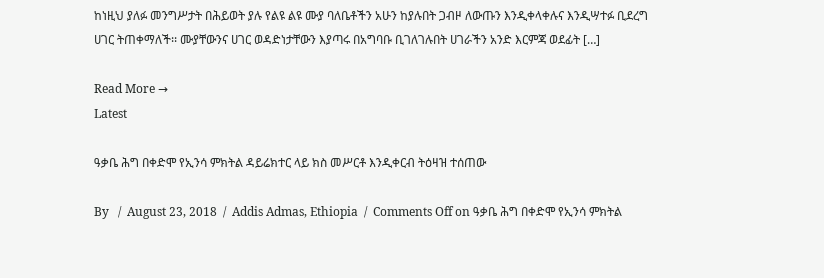ከነዚህ ያለፉ መንግሥታት በሕይወት ያሉ የልዩ ልዩ ሙያ ባለቤቶችን አሁን ከያሉበት ጋብዞ ለውጡን እንዲቀላቀሉና እንዲሣተፉ ቢደረግ ሀገር ትጠቀማለች፡፡ ሙያቸውንና ሀገር ወዳድነታቸውን እያጣሩ በአግባቡ ቢገለገሉበት ሀገራችን አንድ እርምጃ ወደፊት […]

Read More →
Latest

ዓቃቤ ሕግ በቀድሞ የኢንሳ ምክትል ዳይሬክተር ላይ ክስ መሥርቶ እንዲቀርብ ትዕዛዝ ተሰጠው

By   /  August 23, 2018  /  Addis Admas, Ethiopia  /  Comments Off on ዓቃቤ ሕግ በቀድሞ የኢንሳ ምክትል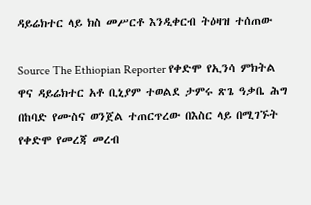ዳይሬክተር ላይ ክስ መሥርቶ እንዲቀርብ ትዕዛዝ ተሰጠው

Source The Ethiopian Reporter የቀድሞ የኢንሳ ምክትል ዋና ዳይሬክተር አቶ ቢኒያም ተወልደ ታምሩ ጽጌ ዓቃቤ ሕግ በከባድ የሙስና ወንጀል ተጠርጥረው በእስር ላይ በሚገኙት የቀድሞ የመረጃ መረብ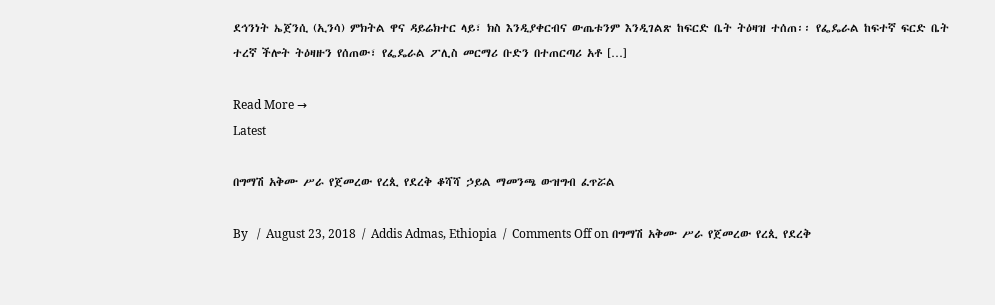ደኅንነት ኤጀንሲ (ኢንሳ) ምክትል ዋና ዳይሬክተር ላይ፣ ክስ እንዲያቀርብና ውጤቱንም እንዲገልጽ ከፍርድ ቤት ትዕዛዝ ተሰጠ፡፡ የፌዴራል ከፍተኛ ፍርድ ቤት ተረኛ ችሎት ትዕዛዙን የሰጠው፣ የፌዴራል ፖሊስ መርማሪ ቡድን በተጠርጣሪ አቶ […]

Read More →
Latest

በግማሽ አቅሙ ሥራ የጀመረው የረጲ የደረቅ ቆሻሻ ኃይል ማመንጫ ውዝግብ ፈጥሯል

By   /  August 23, 2018  /  Addis Admas, Ethiopia  /  Comments Off on በግማሽ አቅሙ ሥራ የጀመረው የረጲ የደረቅ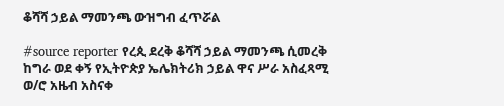ቆሻሻ ኃይል ማመንጫ ውዝግብ ፈጥሯል

#source reporter የረጲ ደረቅ ቆሻሻ ኃይል ማመንጫ ሲመረቅ ከግራ ወደ ቀኝ የኢትዮጵያ ኤሌክትሪክ ኃይል ዋና ሥራ አስፈጻሚ ወ/ሮ አዜብ አስናቀ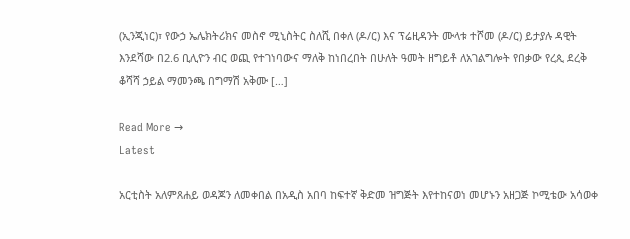(ኢንጂነር)፣ የውኃ ኤሌክትሪክና መስኖ ሚኒስትር ስለሺ በቀለ (ዶ/ር) እና ፕሬዚዳንት ሙላቱ ተሾመ (ዶ/ር) ይታያሉ ዳዊት እንደሻው በ2.6 ቢሊዮን ብር ወጪ የተገነባውና ማለቅ ከነበረበት በሁለት ዓመት ዘግይቶ ለአገልግሎት የበቃው የረጲ ደረቅ ቆሻሻ ኃይል ማመንጫ በግማሽ አቅሙ […]

Read More →
Latest

አርቲስት አለምጸሐይ ወዳጆን ለመቀበል በአዲስ አበባ ከፍተኛ ቅድመ ዝግጅት እየተከናወነ መሆኑን አዘጋጅ ኮሚቴው አሳወቀ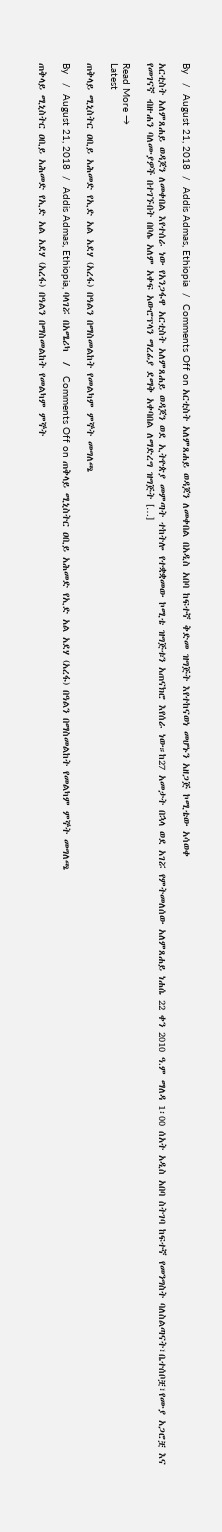By   /  August 21, 2018  /  Addis Admas, Ethiopia  /  Comments Off on አርቲስት አለምጸሐይ ወዳጆን ለመቀበል በአዲስ አበባ ከፍተኛ ቅድመ ዝግጅት እየተከናወነ መሆኑን አዘጋጅ ኮሚቴው አሳወቀ

አርቲስት አለምጸሐይ ወዳጆን ለመቀበል እየተሰራ ነው የአንጋፋዋ አርቲስት አለምጸሐይ ወዳጆን ወደ ኢትዮጵያ መምጣት ተከትሎ የተቋቋመው ኮሚቴ ዝግጅቱን አጠናክሮ እየሰራ ነው።ከ27 አመታት በኋላ ወደ አገሯ የምትመለሰው አለምጸሐይ ነሐሴ 22 ቀን 2010 ዓ.ም ማለዳ 1፡00 ሰአት አዲስ አበባ ስትገባ ከፍተኛ የመንግስት ባለስልጣናት፣ቤተሰቦቿ፣የሙያ አጋሮቿ እና የመገናኛ ብዙሐን ባለሙያዎች በተገኙበት በቦሌ አለም አቀፍ አውሮፕላን ማረፊያ ደማቅ አቀባበል ለማድረግ ዝግጅት […]

Read More →
Latest

ጠቅላይ ሚኒስትር ዐቢይ አሕመድ የኢድ አል አደሃ (አረፋ) በዓልን በማስመልከት የመልካም ምኞት መግለጫ

By   /  August 21, 2018  /  Addis Admas, Ethiopia, ባላገሯ በአሜሪካ  /  Comments Off on ጠቅላይ ሚኒስትር ዐቢይ አሕመድ የኢድ አል አደሃ (አረፋ) በዓልን በማስመልከት የመልካም ምኞት መግለጫ

ጠቅላይ ሚኒስትር ዐቢይ አሕመድ የኢድ አል አደሃ (አረፋ) በዓልን በማስመልከት የመልካም ምኞት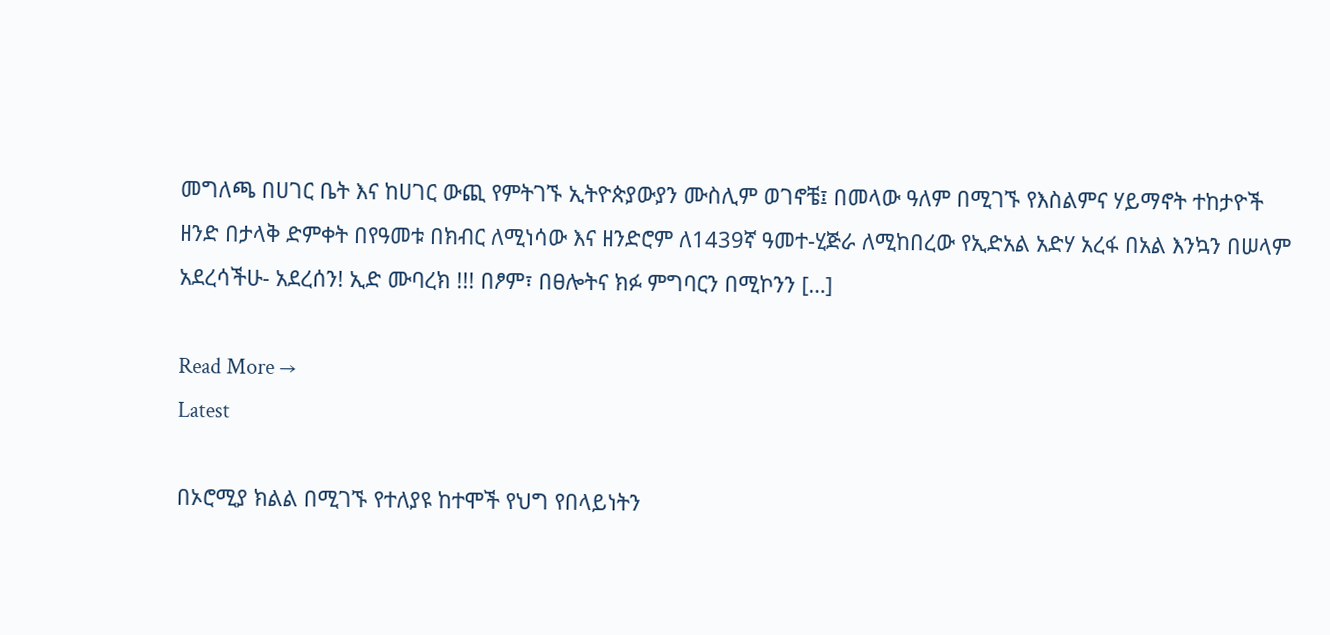መግለጫ በሀገር ቤት እና ከሀገር ውጪ የምትገኙ ኢትዮጵያውያን ሙስሊም ወገኖቼ፤ በመላው ዓለም በሚገኙ የእስልምና ሃይማኖት ተከታዮች ዘንድ በታላቅ ድምቀት በየዓመቱ በክብር ለሚነሳው እና ዘንድሮም ለ1439ኛ ዓመተ-ሂጅራ ለሚከበረው የኢድአል አድሃ አረፋ በአል እንኳን በሠላም አደረሳችሁ- አደረሰን! ኢድ ሙባረክ !!! በፆም፣ በፀሎትና ክፉ ምግባርን በሚኮንን […]

Read More →
Latest

በኦሮሚያ ክልል በሚገኙ የተለያዩ ከተሞች የህግ የበላይነትን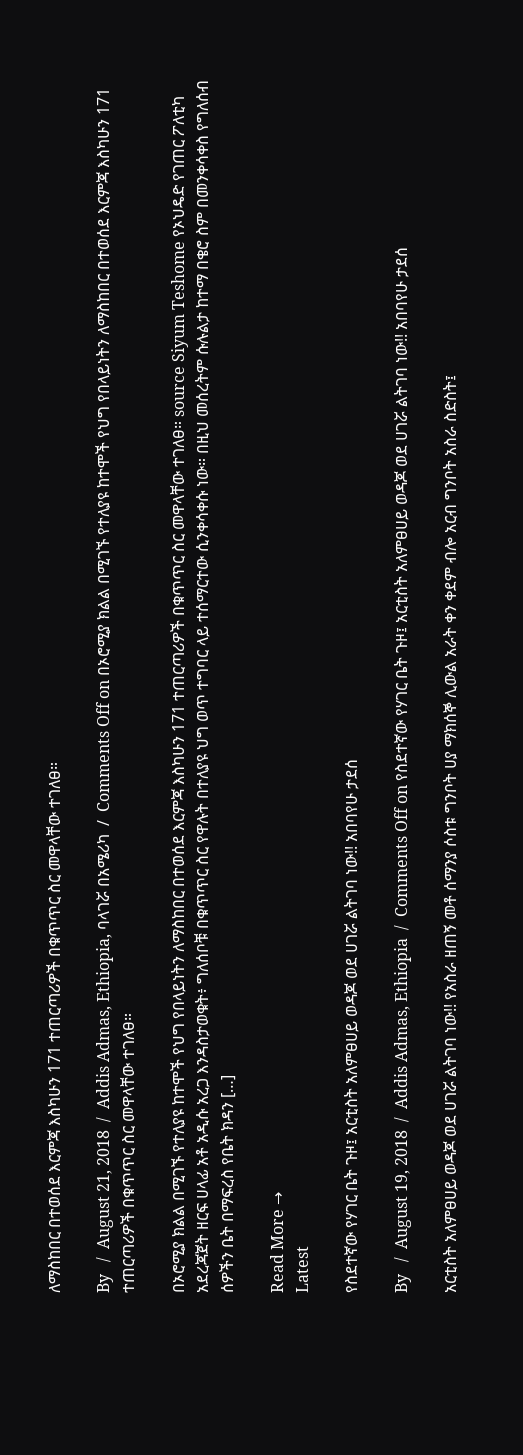ለማስከበር በተወሰደ እርምጃ እስካሁን 171 ተጠርጣሪዎች በቁጥጥር ስር መዋላቸው ተገለፀ።

By   /  August 21, 2018  /  Addis Admas, Ethiopia, ባላገሯ በአሜሪካ  /  Comments Off on በኦሮሚያ ክልል በሚገኙ የተለያዩ ከተሞች የህግ የበላይነትን ለማስከበር በተወሰደ እርምጃ እስካሁን 171 ተጠርጣሪዎች በቁጥጥር ስር መዋላቸው ተገለፀ።

በኦሮሚያ ክልል በሚገኙ የተለያዩ ከተሞች የህግ የበላይነትን ለማስከበር በተወሰደ እርምጃ እስካሁን 171 ተጠርጣሪዎች በቁጥጥር ስር መዋላቸው ተገለፀ። source Siyum Teshome የኦህዴድ የገጠር ፖለቲካ አደረጃጀት ዘርፍ ሀላፊ አቶ አዲሱ አረጋ እንዳስታወቁት፥ ግለሰቦቹ በቁጥጥር ስር የዋሉት በተለያዩ ህግ ወጥ ተግባር ላይ ተሰማርተው ሲንቀሳቀሱ ነው። በዚህ መሰረትም ሱሉልታ ከተማ በቄሮ ስም በመንቀሳቀስ የግለሰብ ሰዎችን ቤት በማፍረስ የቤት ክዳን […]

Read More →
Latest

የስደተኛው የሃገር ቤት ጉዞ፤ አርቲስት አለምፀሀይ ወዳጆ ወደ ሀገሯ ልትገባ ነው!! አበባየሁ ታደሰ

By   /  August 19, 2018  /  Addis Admas, Ethiopia  /  Comments Off on የስደተኛው የሃገር ቤት ጉዞ፤ አርቲስት አለምፀሀይ ወዳጆ ወደ ሀገሯ ልትገባ ነው!! አበባየሁ ታደሰ

አርቲስት አለምፀሀይ ወዳጆ ወደ ሀገሯ ልትገባ ነው!! የአስራ ዘጠኝ መቶ ሰማንያ ሶስቱ ግንቦት ሀያ ማክሰኞ ሊውል አራት ቀን ቀደም ብሎ አርብ ግንቦት አስራ ስድስት፤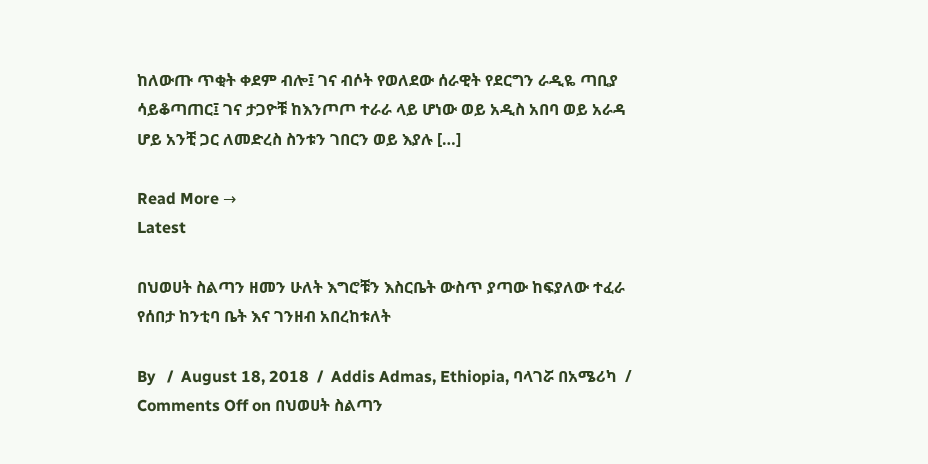ከለውጡ ጥቂት ቀደም ብሎ፤ ገና ብሶት የወለደው ሰራዊት የደርግን ራዲዬ ጣቢያ ሳይቆጣጠር፤ ገና ታጋዮቹ ከእንጦጦ ተራራ ላይ ሆነው ወይ አዲስ አበባ ወይ አራዳ ሆይ አንቺ ጋር ለመድረስ ስንቱን ገበርን ወይ እያሉ […]

Read More →
Latest

በህወሀት ስልጣን ዘመን ሁለት እግሮቹን እስርቤት ውስጥ ያጣው ከፍያለው ተፈራ የሰበታ ከንቲባ ቤት እና ገንዘብ አበረከቱለት

By   /  August 18, 2018  /  Addis Admas, Ethiopia, ባላገሯ በአሜሪካ  /  Comments Off on በህወሀት ስልጣን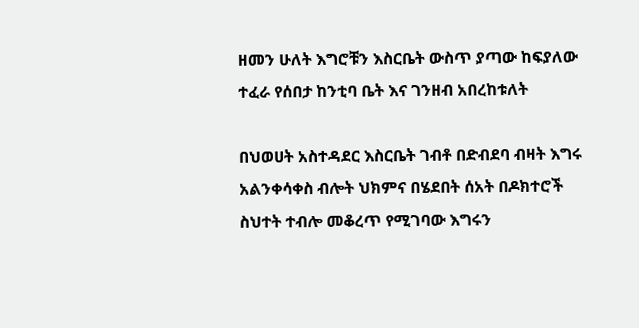ዘመን ሁለት እግሮቹን እስርቤት ውስጥ ያጣው ከፍያለው ተፈራ የሰበታ ከንቲባ ቤት እና ገንዘብ አበረከቱለት

በህወሀት አስተዳደር እስርቤት ገብቶ በድብደባ ብዛት እግሩ አልንቀሳቀስ ብሎት ህክምና በሄደበት ሰአት በዶክተሮች ስህተት ተብሎ መቆረጥ የሚገባው እግሩን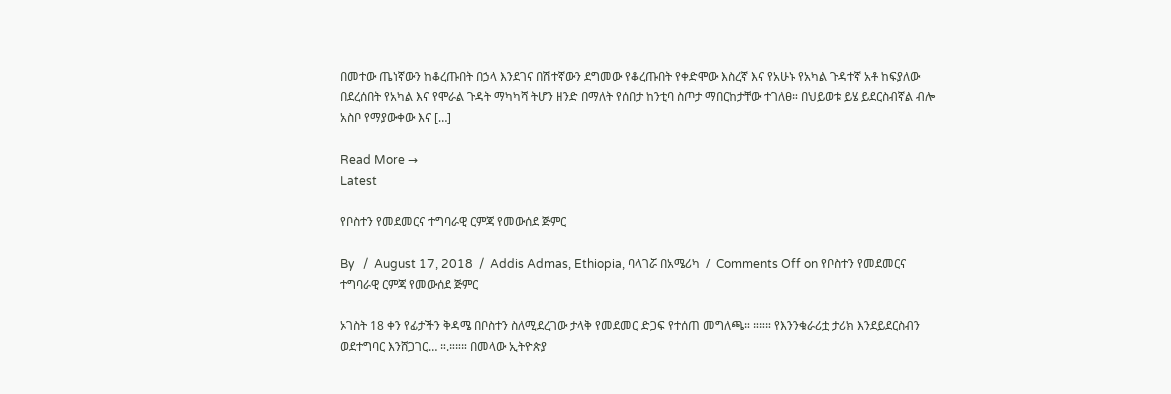በመተው ጤነኛውን ከቆረጡበት በኃላ እንደገና በሽተኛውን ደግመው የቆረጡበት የቀድሞው እስረኛ እና የአሁኑ የአካል ጉዳተኛ አቶ ከፍያለው በደረሰበት የአካል እና የሞራል ጉዳት ማካካሻ ትሆን ዘንድ በማለት የሰበታ ከንቲባ ስጦታ ማበርከታቸው ተገለፀ። በህይወቱ ይሄ ይደርስብኛል ብሎ አስቦ የማያውቀው እና […]

Read More →
Latest

የቦስተን የመደመርና ተግባራዊ ርምጃ የመውሰደ ጅምር

By   /  August 17, 2018  /  Addis Admas, Ethiopia, ባላገሯ በአሜሪካ  /  Comments Off on የቦስተን የመደመርና ተግባራዊ ርምጃ የመውሰደ ጅምር

ኦገስት 18 ቀን የፊታችን ቅዳሜ በቦስተን ስለሚደረገው ታላቅ የመደመር ድጋፍ የተሰጠ መግለጫ። ።።። የእንንቁራሪቷ ታሪክ እንደይደርስብን  ወደተግባር እንሸጋገር… ።.።።። በመላው ኢትዮጵያ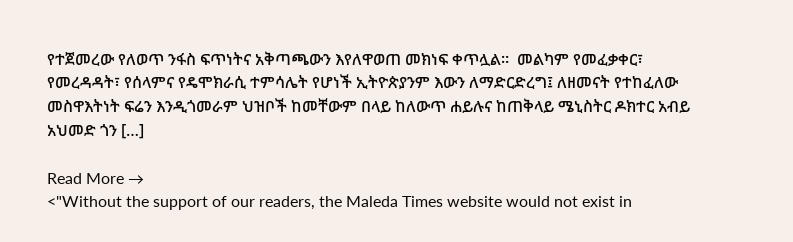የተጀመረው የለወጥ ንፋስ ፍጥነትና አቅጣጫውን እየለዋወጠ መክነፍ ቀጥሏል።  መልካም የመፈቃቀር፣ የመረዳዳት፣ የሰላምና የዴሞክራሲ ተምሳሌት የሆነች ኢትዮጵያንም እውን ለማድርድረግ፤ ለዘመናት የተከፈለው መስዋእትነት ፍሬን እንዲጎመራም ህዝቦች ከመቸውም በላይ ከለውጥ ሐይሉና ከጠቅላይ ሜኒስትር ዶክተር አብይ አህመድ ጎን […]

Read More →
<"Without the support of our readers, the Maleda Times website would not exist in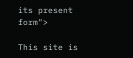its present form">

This site is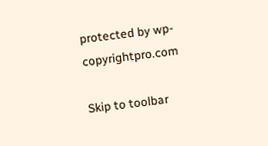protected by wp-copyrightpro.com

Skip to toolbar